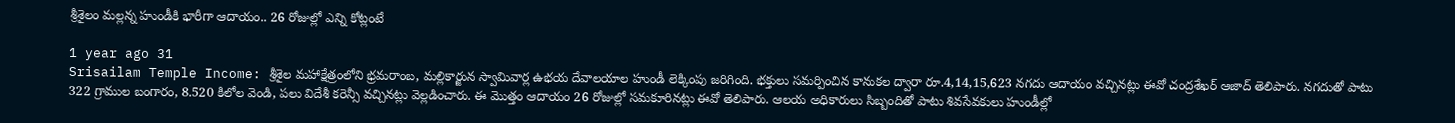శ్రీశైలం మల్లన్న హుండీకి భారీగా ఆదాయం.. 26 రోజుల్లో ఎన్ని కోట్లంటే

1 year ago 31
Srisailam Temple Income: శ్రీశైల మహాక్షేత్రంలోని భ్రమరాంబ, మల్లికార్జున స్వామివార్ల ఉభయ దేవాలయాల హుండీ లెక్కింపు జరిగింది. భక్తులు సమర్పించిన కానుకల ద్వారా రూ.4,14,15,623 నగదు ఆదాయం వచ్చినట్లు ఈవో చంద్రశేఖర్‌ ఆజాద్‌ తెలిపారు. నగదుతో పాటు 322 గ్రాముల బంగారం, 8.520 కిలోల వెండి, పలు విదేశీ కరెన్సీ వచ్చినట్లు వెల్లడించారు. ఈ మొత్తం ఆదాయం 26 రోజుల్లో సమకూరినట్లు ఈవో తెలిపారు. ఆలయ అధికారులు సిబ్బందితో పాటు శివసేవకులు హుండీల్లో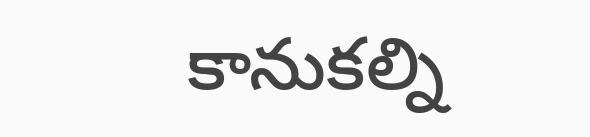కానుకల్ని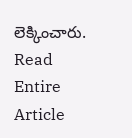లెక్కించారు.
Read Entire Article